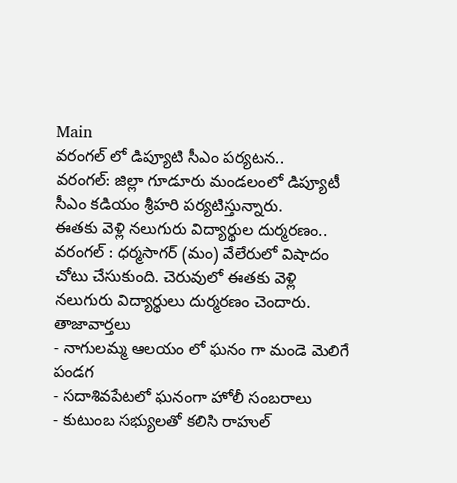Main
వరంగల్ లో డిప్యూటి సీఎం పర్యటన..
వరంగల్: జిల్లా గూడూరు మండలంలో డిప్యూటీ సీఎం కడియం శ్రీహరి పర్యటిస్తున్నారు.
ఈతకు వెళ్లి నలుగురు విద్యార్థుల దుర్మరణం..
వరంగల్ : ధర్మసాగర్ (మం) వేలేరులో విషాదం చోటు చేసుకుంది. చెరువులో ఈతకు వెళ్లి నలుగురు విద్యార్థులు దుర్మరణం చెందారు.
తాజావార్తలు
- నాగులమ్మ ఆలయం లో ఘనం గా మండె మెలిగే పండగ
- సదాశివపేటలో ఘనంగా హోలీ సంబరాలు
- కుటుంబ సభ్యులతో కలిసి రాహుల్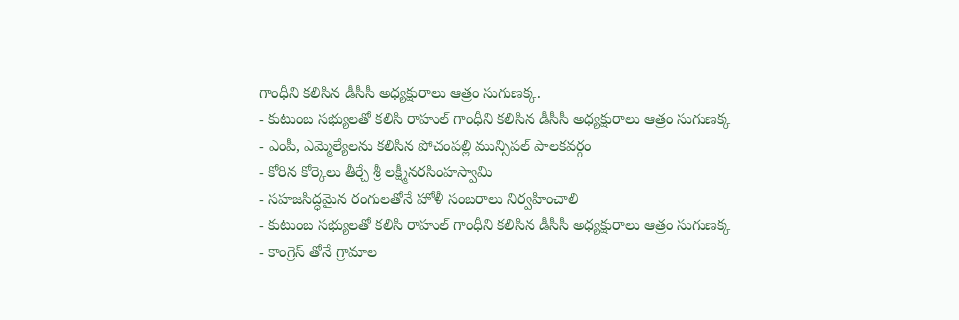గాంధీని కలిసిన డీసీసీ అధ్యక్షురాలు ఆత్రం సుగుణక్క.
- కుటుంబ సభ్యులతో కలిసి రాహుల్ గాంధీని కలిసిన డీసీసీ అధ్యక్షురాలు ఆత్రం సుగుణక్క
- ఎంపీ, ఎమ్మెల్యేలను కలిసిన పోచంపల్లి మున్సిపల్ పాలకవర్గం
- కోరిన కోర్కెలు తీర్చే శ్రీ లక్ష్మీనరసింహస్వామి
- సహజసిద్ధమైన రంగులతోనే హోళీ సంబరాలు నిర్వహించాలి
- కుటుంబ సభ్యులతో కలిసి రాహుల్ గాంధీని కలిసిన డీసీసీ అధ్యక్షురాలు ఆత్రం సుగుణక్క
- కాంగ్రెస్ తోనే గ్రామాల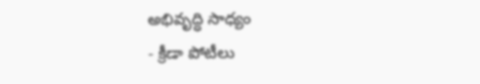అభివృద్ధి సాధ్యం
- క్రీడా పోటీలు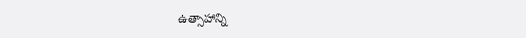ఉత్సాహాన్ని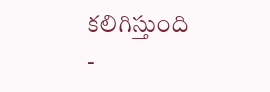కలిగిస్తుంది
-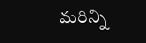మరిన్ని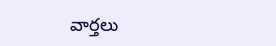వార్తలు